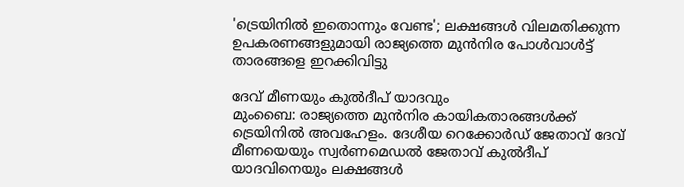'ട്രെയിനിൽ ഇതൊന്നും വേണ്ട'; ലക്ഷങ്ങൾ വിലമതിക്കുന്ന ഉപകരണങ്ങളുമായി രാജ്യത്തെ മുൻനിര പോൾവാൾട്ട് താരങ്ങളെ ഇറക്കിവിട്ടു

ദേവ് മീണയും കുൽദീപ് യാദവും
മുംബൈ: രാജ്യത്തെ മുൻനിര കായികതാരങ്ങൾക്ക് ട്രെയിനിൽ അവഹേളം. ദേശീയ റെക്കോർഡ് ജേതാവ് ദേവ് മീണയെയും സ്വർണമെഡൽ ജേതാവ് കുൽദീപ് യാദവിനെയും ലക്ഷങ്ങൾ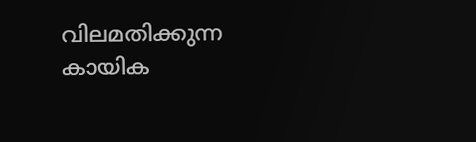വിലമതിക്കുന്ന കായിക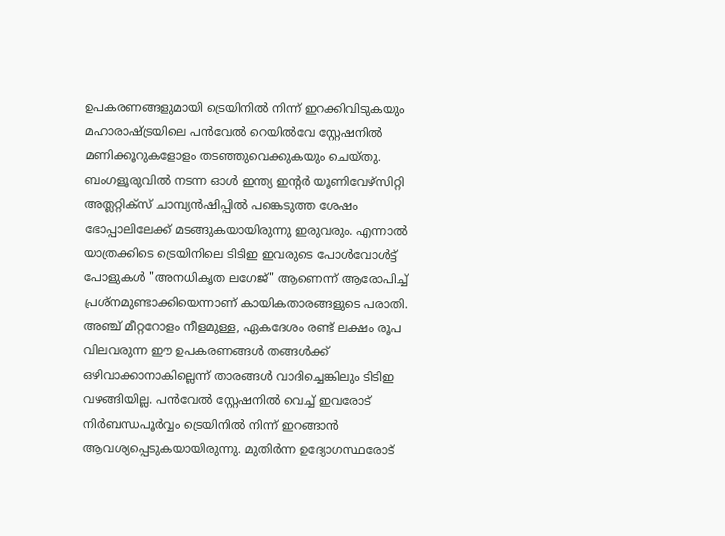ഉപകരണങ്ങളുമായി ട്രെയിനിൽ നിന്ന് ഇറക്കിവിടുകയും മഹാരാഷ്ട്രയിലെ പൻവേൽ റെയിൽവേ സ്റ്റേഷനിൽ മണിക്കൂറുകളോളം തടഞ്ഞുവെക്കുകയും ചെയ്തു.
ബംഗളൂരുവിൽ നടന്ന ഓൾ ഇന്ത്യ ഇൻ്റർ യൂണിവേഴ്സിറ്റി അത്ലറ്റിക്സ് ചാമ്പ്യൻഷിപ്പിൽ പങ്കെടുത്ത ശേഷം ഭോപ്പാലിലേക്ക് മടങ്ങുകയായിരുന്നു ഇരുവരും. എന്നാൽ യാത്രക്കിടെ ട്രെയിനിലെ ടിടിഇ ഇവരുടെ പോൾവോൾട്ട് പോളുകൾ "അനധികൃത ലഗേജ്" ആണെന്ന് ആരോപിച്ച് പ്രശ്നമുണ്ടാക്കിയെന്നാണ് കായികതാരങ്ങളുടെ പരാതി.
അഞ്ച് മീറ്ററോളം നീളമുള്ള, ഏകദേശം രണ്ട് ലക്ഷം രൂപ വിലവരുന്ന ഈ ഉപകരണങ്ങൾ തങ്ങൾക്ക് ഒഴിവാക്കാനാകില്ലെന്ന് താരങ്ങൾ വാദിച്ചെങ്കിലും ടിടിഇ വഴങ്ങിയില്ല. പൻവേൽ സ്റ്റേഷനിൽ വെച്ച് ഇവരോട് നിർബന്ധപൂർവ്വം ട്രെയിനിൽ നിന്ന് ഇറങ്ങാൻ ആവശ്യപ്പെടുകയായിരുന്നു. മുതിർന്ന ഉദ്യോഗസ്ഥരോട്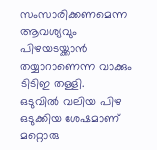സംസാരിക്കണമെന്ന ആവശ്യവും പിഴയടയ്ക്കാൻ തയ്യാറാണെന്ന വാക്കും ടിടിഇ തള്ളി.
ഒടുവിൽ വലിയ പിഴ ഒടുക്കിയ ശേഷമാണ് മറ്റൊരു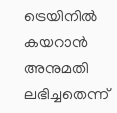ട്രെയിനിൽ കയറാൻ അനുമതി ലഭിച്ചതെന്ന്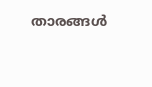താരങ്ങൾ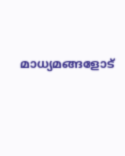മാധ്യമങ്ങളോട്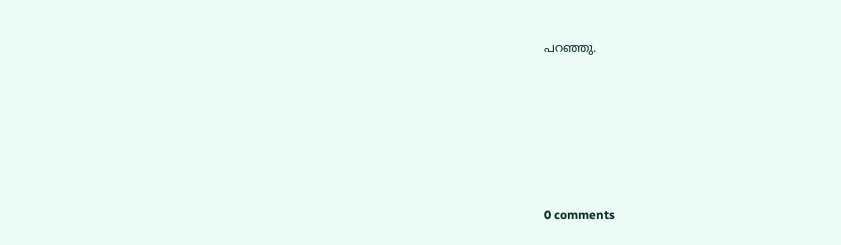പറഞ്ഞു.










0 comments